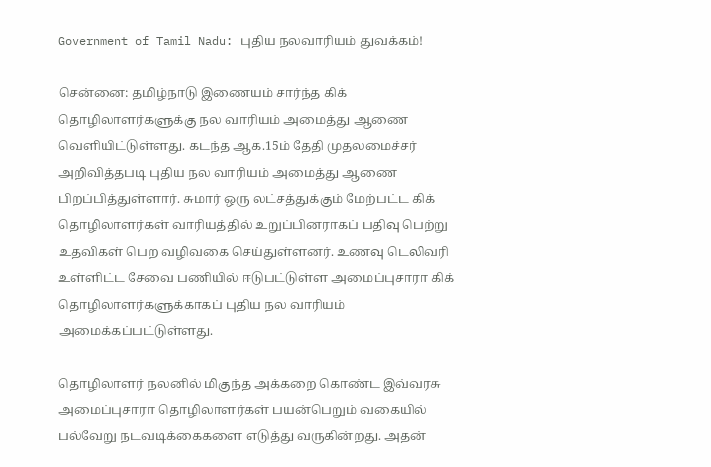Government of Tamil Nadu: புதிய நலவாரியம் துவக்கம்!

சென்னை: தமிழ்நாடு இணையம் சார்ந்த கிக் தொழிலாளர்களுக்கு நல வாரியம் அமைத்து ஆணை வெளியிட்டுள்ளது. கடந்த ஆக.15ம் தேதி முதலமைச்சர் அறிவித்தபடி புதிய நல வாரியம் அமைத்து ஆணை பிறப்பித்துள்ளார். சுமார் ஒரு லட்சத்துக்கும் மேற்பட்ட கிக் தொழிலாளர்கள் வாரியத்தில் உறுப்பினராகப் பதிவு பெற்று உதவிகள் பெற வழிவகை செய்துள்ளனர். உணவு டெலிவரி உள்ளிட்ட சேவை பணியில் ஈடுபட்டுள்ள அமைப்புசாரா கிக் தொழிலாளர்களுக்காகப் புதிய நல வாரியம் அமைக்கப்பட்டுள்ளது.

தொழிலாளர் நலனில் மிகுந்த அக்கறை கொண்ட இவ்வரசு அமைப்புசாரா தொழிலாளர்கள் பயன்பெறும் வகையில் பல்வேறு நடவடிக்கைகளை எடுத்து வருகின்றது. அதன்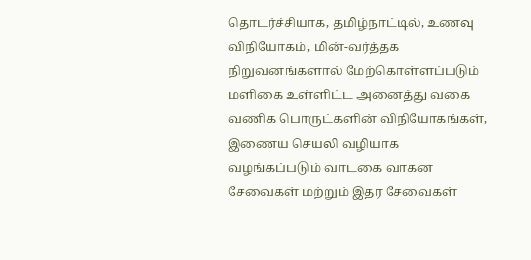தொடர்ச்சியாக, தமிழ்நாட்டில், உணவு விநியோகம், மின்-வர்த்தக நிறுவனங்களால் மேற்கொள்ளப்படும் மளிகை உள்ளிட்ட அனைத்து வகை வணிக பொருட்களின் விநியோகங்கள், இணைய செயலி வழியாக வழங்கப்படும் வாடகை வாகன சேவைகள் மற்றும் இதர சேவைகள்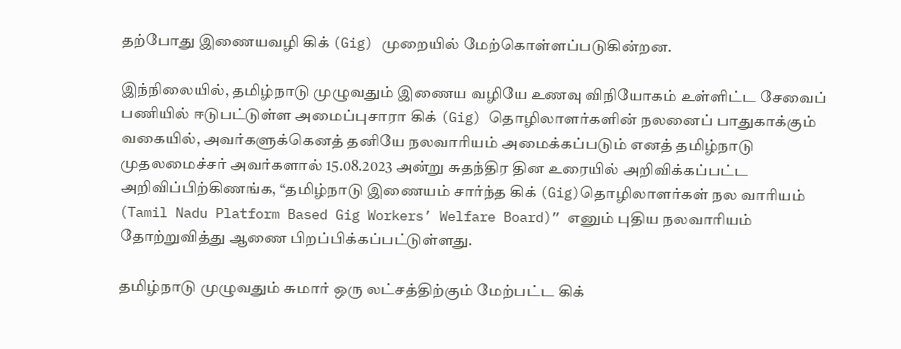தற்போது இணையவழி கிக் (Gig) முறையில் மேற்கொள்ளப்படுகின்றன.

இந்நிலையில், தமிழ்நாடு முழுவதும் இணைய வழியே உணவு விநியோகம் உள்ளிட்ட சேவைப் பணியில் ஈடுபட்டுள்ள அமைப்புசாரா கிக் (Gig) தொழிலாளர்களின் நலனைப் பாதுகாக்கும் வகையில், அவர்களுக்கெனத் தனியே நலவாரியம் அமைக்கப்படும் எனத் தமிழ்நாடு முதலமைச்சர் அவர்களால் 15.08.2023 அன்று சுதந்திர தின உரையில் அறிவிக்கப்பட்ட அறிவிப்பிற்கிணங்க, “தமிழ்நாடு இணையம் சார்ந்த கிக் (Gig)தொழிலாளர்கள் நல வாரியம் (Tamil Nadu Platform Based Gig Workers’ Welfare Board)” எனும் புதிய நலவாரியம் தோற்றுவித்து ஆணை பிறப்பிக்கப்பட்டுள்ளது.

தமிழ்நாடு முழுவதும் சுமார் ஒரு லட்சத்திற்கும் மேற்பட்ட கிக்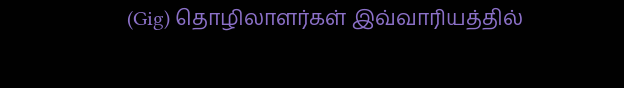(Gig) தொழிலாளர்கள் இவ்வாரியத்தில்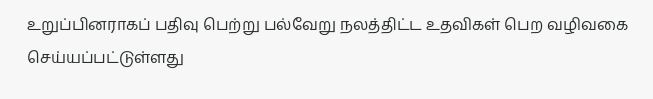உறுப்பினராகப் பதிவு பெற்று பல்வேறு நலத்திட்ட உதவிகள் பெற வழிவகை செய்யப்பட்டுள்ளது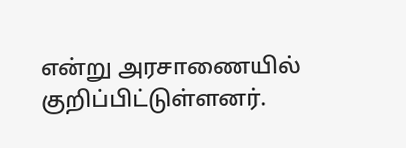என்று அரசாணையில் குறிப்பிட்டுள்ளனர்.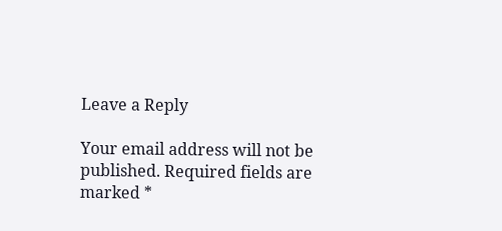Leave a Reply

Your email address will not be published. Required fields are marked *